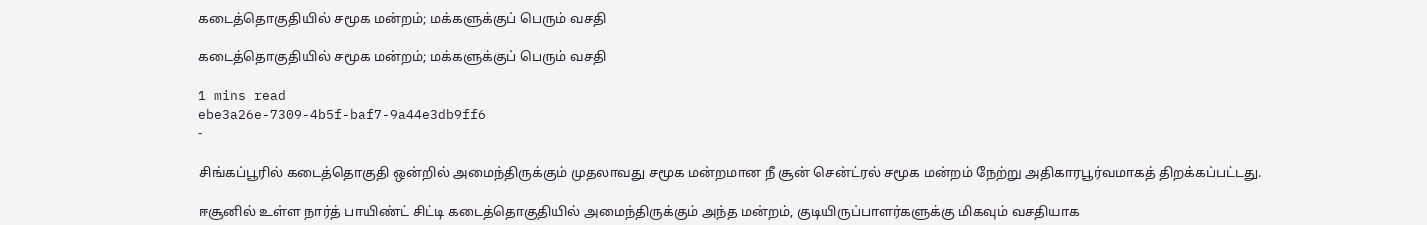கடைத்தொகுதியில் சமூக மன்றம்; மக்களுக்குப் பெரும் வசதி

கடைத்தொகுதியில் சமூக மன்றம்; மக்களுக்குப் பெரும் வசதி

1 mins read
ebe3a26e-7309-4b5f-baf7-9a44e3db9ff6
-

சிங்கப்பூரில் கடைத்தொகுதி ஒன்றில் அமைந்திருக்கும் முதலாவது சமூக மன்றமான நீ சூன் சென்ட்ரல் சமூக மன்றம் நேற்று அதிகாரபூர்வமாகத் திறக்கப்பட்டது.

ஈசூனில் உள்ள நார்த் பாயிண்ட் சிட்டி கடைத்தொகுதியில் அமைந்திருக்கும் அந்த மன்றம், குடியிருப்பாளர்களுக்கு மிகவும் வசதியாக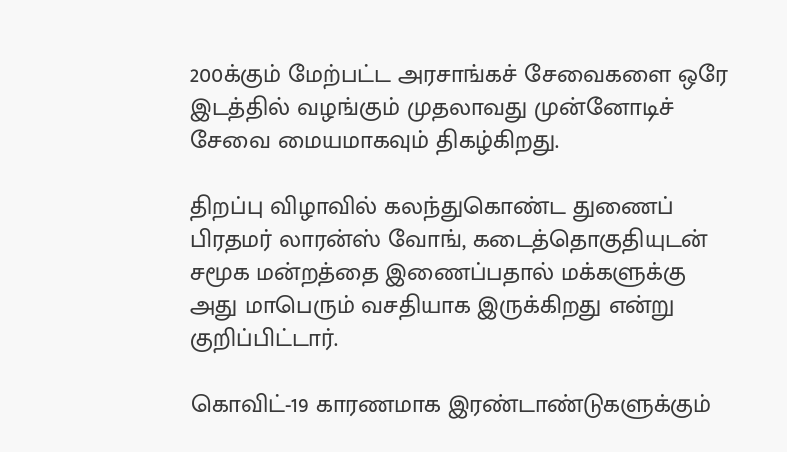200க்கும் மேற்பட்ட அரசாங்கச் சேவைகளை ஒரே இடத்தில் வழங்கும் முதலாவது முன்னோடிச் சேவை மையமாகவும் திகழ்கிறது.

திறப்பு விழாவில் கலந்துகொண்ட துணைப் பிரதமர் லாரன்ஸ் வோங், கடைத்தொகுதியுடன் சமூக மன்றத்தை இணைப்பதால் மக்களுக்கு அது மாபெரும் வசதியாக இருக்கிறது என்று குறிப்பிட்டார்.

கொவிட்-19 காரணமாக இரண்டாண்டுகளுக்கும்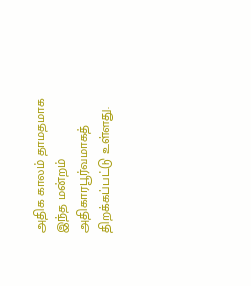அதிக காலம் தாமதமாக இந்த மன்றம் அதிகாரபூர்வமாகத் திறக்கப்பட்டு உள்ளது.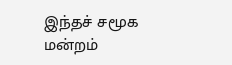இந்தச் சமூக மன்றம்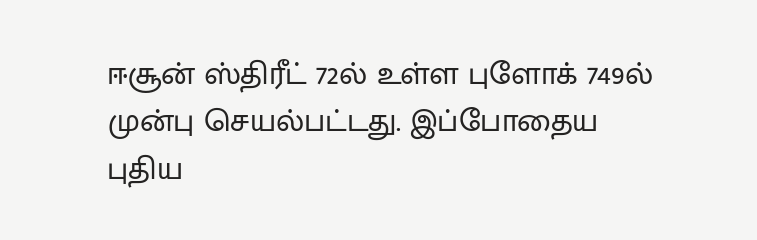ஈசூன் ஸ்திரீட் 72ல் உள்ள புளோக் 749ல் முன்பு செயல்பட்டது. இப்போதைய புதிய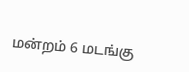மன்றம் 6 மடங்கு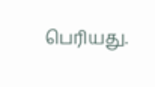பெரியது.